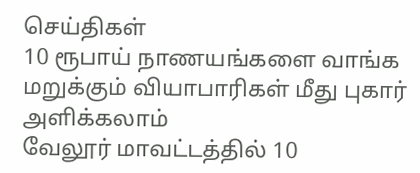செய்திகள்
10 ரூபாய் நாணயங்களை வாங்க மறுக்கும் வியாபாரிகள் மீது புகார் அளிக்கலாம்
வேலூர் மாவட்டத்தில் 10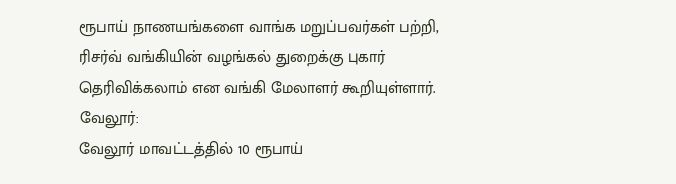ரூபாய் நாணயங்களை வாங்க மறுப்பவர்கள் பற்றி, ரிசர்வ் வங்கியின் வழங்கல் துறைக்கு புகார் தெரிவிக்கலாம் என வங்கி மேலாளர் கூறியுள்ளார்.
வேலூர்:
வேலூர் மாவட்டத்தில் 10 ரூபாய்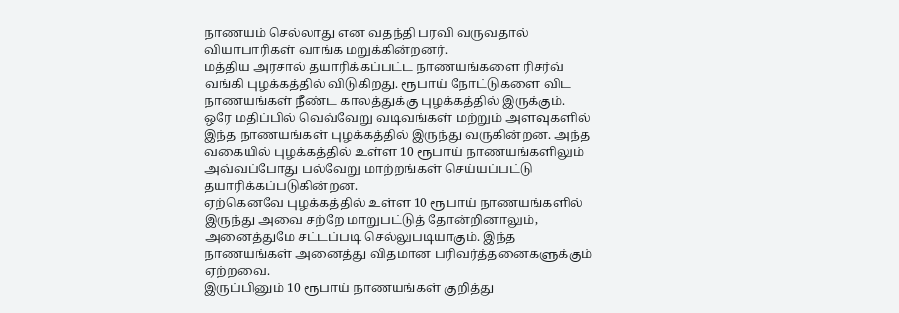நாணயம் செல்லாது என வதந்தி பரவி வருவதால் வியாபாரிகள் வாங்க மறுக்கின்றனர்.
மத்திய அரசால் தயாரிக்கப்பட்ட நாணயங்களை ரிசர்வ் வங்கி புழக்கத்தில் விடுகிறது. ரூபாய் நோட்டுகளை விட நாணயங்கள் நீண்ட காலத்துக்கு புழக்கத்தில் இருக்கும்.
ஒரே மதிப்பில் வெவ்வேறு வடிவங்கள் மற்றும் அளவுகளில் இந்த நாணயங்கள் புழக்கத்தில் இருந்து வருகின்றன. அந்த வகையில் புழக்கத்தில் உள்ள 10 ரூபாய் நாணயங்களிலும் அவ்வப்போது பல்வேறு மாற்றங்கள் செய்யப்பட்டு தயாரிக்கப்படுகின்றன.
ஏற்கெனவே புழக்கத்தில் உள்ள 10 ரூபாய் நாணயங்களில் இருந்து அவை சற்றே மாறுபட்டுத் தோன்றினாலும், அனைத்துமே சட்டப்படி செல்லுபடியாகும். இந்த நாணயங்கள் அனைத்து விதமான பரிவர்த்தனைகளுக்கும் ஏற்றவை.
இருப்பினும் 10 ரூபாய் நாணயங்கள் குறித்து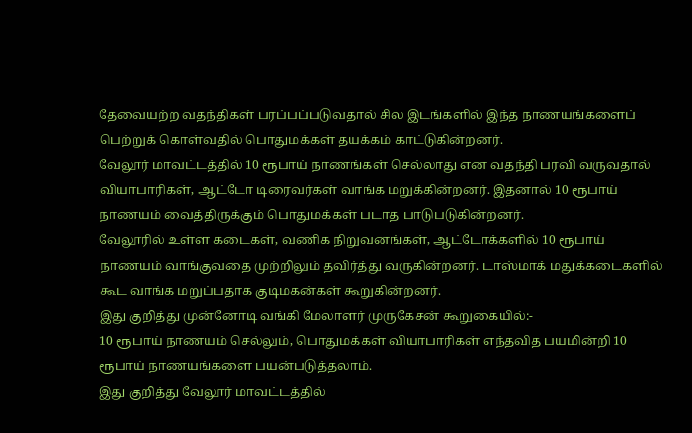தேவையற்ற வதந்திகள் பரப்பப்படுவதால் சில இடங்களில் இந்த நாணயங்களைப் பெற்றுக் கொள்வதில் பொதுமக்கள் தயக்கம் காட்டுகின்றனர்.
வேலூர் மாவட்டத்தில் 10 ரூபாய் நாணங்கள் செல்லாது என வதந்தி பரவி வருவதால் வியாபாரிகள், ஆட்டோ டிரைவர்கள் வாங்க மறுக்கின்றனர். இதனால் 10 ரூபாய் நாணயம் வைத்திருக்கும் பொதுமக்கள் படாத பாடுபடுகின்றனர்.
வேலூரில் உள்ள கடைகள், வணிக நிறுவனங்கள், ஆட்டோக்களில் 10 ரூபாய் நாணயம் வாங்குவதை முற்றிலும் தவிர்த்து வருகின்றனர். டாஸ்மாக் மதுக்கடைகளில் கூட வாங்க மறுப்பதாக குடிமகன்கள் கூறுகின்றனர்.
இது குறித்து முன்னோடி வங்கி மேலாளர் முருகேசன் கூறுகையில்:-
10 ரூபாய் நாணயம் செல்லும், பொதுமக்கள் வியாபாரிகள் எந்தவித பயமின்றி 10 ரூபாய் நாணயங்களை பயன்படுத்தலாம்.
இது குறித்து வேலூர் மாவட்டத்தில்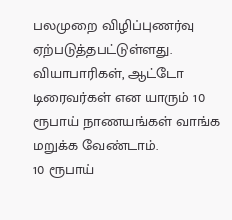பலமுறை விழிப்புணர்வு ஏற்படுத்தபட்டுள்ளது. வியாபாரிகள், ஆட்டோ டிரைவர்கள் என யாரும் 10 ரூபாய் நாணயங்கள் வாங்க மறுக்க வேண்டாம்.
10 ரூபாய்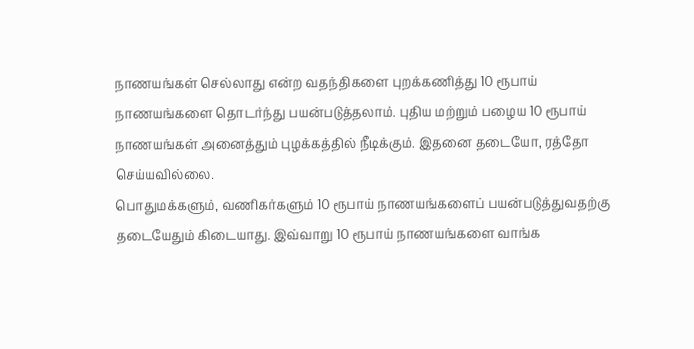நாணயங்கள் செல்லாது என்ற வதந்திகளை புறக்கணித்து 10 ரூபாய் நாணயங்களை தொடர்ந்து பயன்படுத்தலாம். புதிய மற்றும் பழைய 10 ரூபாய் நாணயங்கள் அனைத்தும் புழக்கத்தில் நீடிக்கும். இதனை தடையோ, ரத்தோ செய்யவில்லை.
பொதுமக்களும், வணிகர்களும் 10 ரூபாய் நாணயங்களைப் பயன்படுத்துவதற்கு தடையேதும் கிடையாது. இவ்வாறு 10 ரூபாய் நாணயங்களை வாங்க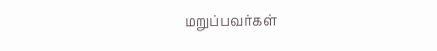மறுப்பவர்கள்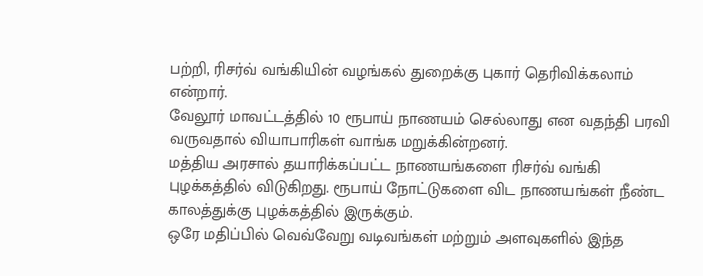பற்றி, ரிசர்வ் வங்கியின் வழங்கல் துறைக்கு புகார் தெரிவிக்கலாம் என்றார்.
வேலூர் மாவட்டத்தில் 10 ரூபாய் நாணயம் செல்லாது என வதந்தி பரவி வருவதால் வியாபாரிகள் வாங்க மறுக்கின்றனர்.
மத்திய அரசால் தயாரிக்கப்பட்ட நாணயங்களை ரிசர்வ் வங்கி புழக்கத்தில் விடுகிறது. ரூபாய் நோட்டுகளை விட நாணயங்கள் நீண்ட காலத்துக்கு புழக்கத்தில் இருக்கும்.
ஒரே மதிப்பில் வெவ்வேறு வடிவங்கள் மற்றும் அளவுகளில் இந்த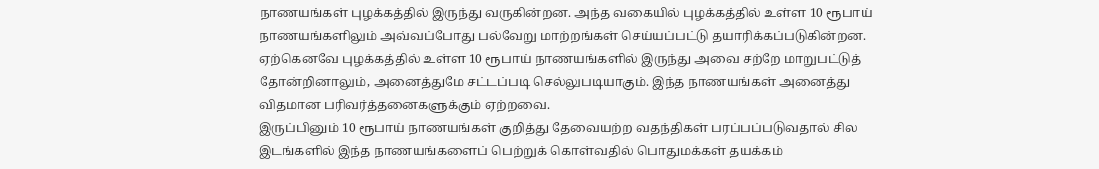நாணயங்கள் புழக்கத்தில் இருந்து வருகின்றன. அந்த வகையில் புழக்கத்தில் உள்ள 10 ரூபாய் நாணயங்களிலும் அவ்வப்போது பல்வேறு மாற்றங்கள் செய்யப்பட்டு தயாரிக்கப்படுகின்றன.
ஏற்கெனவே புழக்கத்தில் உள்ள 10 ரூபாய் நாணயங்களில் இருந்து அவை சற்றே மாறுபட்டுத் தோன்றினாலும், அனைத்துமே சட்டப்படி செல்லுபடியாகும். இந்த நாணயங்கள் அனைத்து விதமான பரிவர்த்தனைகளுக்கும் ஏற்றவை.
இருப்பினும் 10 ரூபாய் நாணயங்கள் குறித்து தேவையற்ற வதந்திகள் பரப்பப்படுவதால் சில இடங்களில் இந்த நாணயங்களைப் பெற்றுக் கொள்வதில் பொதுமக்கள் தயக்கம்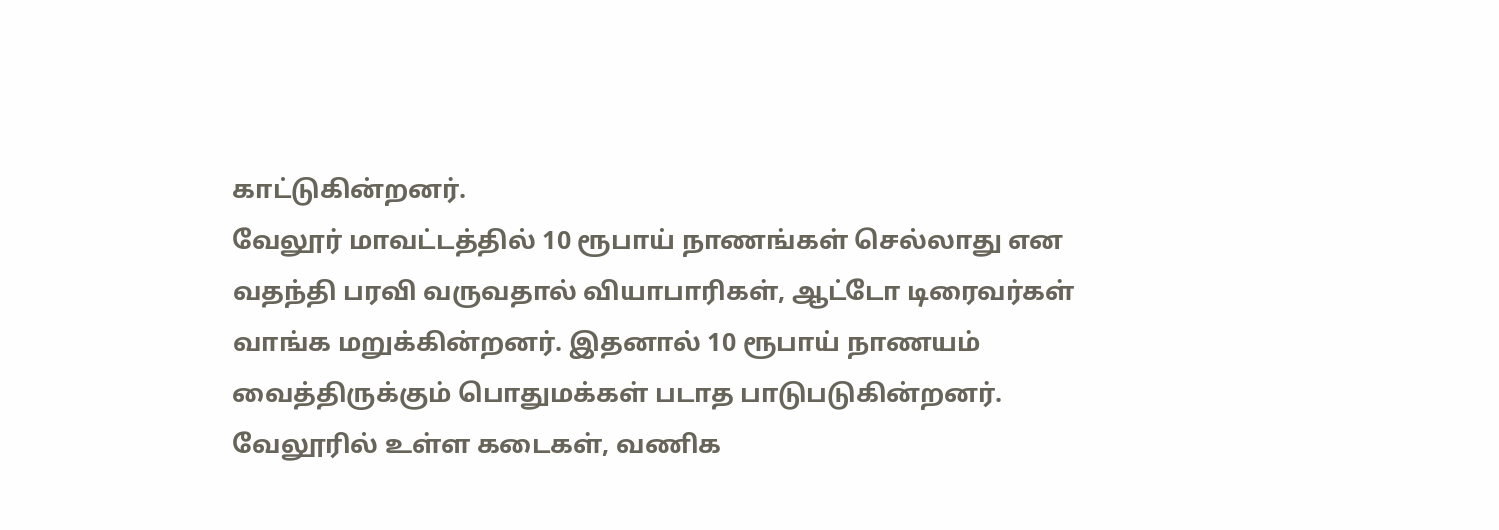காட்டுகின்றனர்.
வேலூர் மாவட்டத்தில் 10 ரூபாய் நாணங்கள் செல்லாது என வதந்தி பரவி வருவதால் வியாபாரிகள், ஆட்டோ டிரைவர்கள் வாங்க மறுக்கின்றனர். இதனால் 10 ரூபாய் நாணயம் வைத்திருக்கும் பொதுமக்கள் படாத பாடுபடுகின்றனர்.
வேலூரில் உள்ள கடைகள், வணிக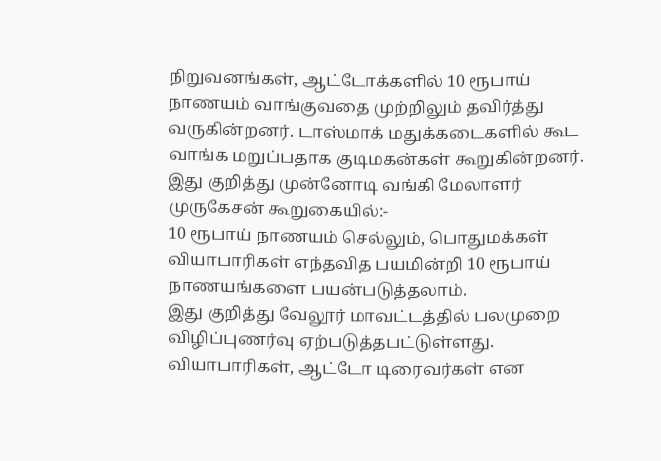நிறுவனங்கள், ஆட்டோக்களில் 10 ரூபாய் நாணயம் வாங்குவதை முற்றிலும் தவிர்த்து வருகின்றனர். டாஸ்மாக் மதுக்கடைகளில் கூட வாங்க மறுப்பதாக குடிமகன்கள் கூறுகின்றனர்.
இது குறித்து முன்னோடி வங்கி மேலாளர் முருகேசன் கூறுகையில்:-
10 ரூபாய் நாணயம் செல்லும், பொதுமக்கள் வியாபாரிகள் எந்தவித பயமின்றி 10 ரூபாய் நாணயங்களை பயன்படுத்தலாம்.
இது குறித்து வேலூர் மாவட்டத்தில் பலமுறை விழிப்புணர்வு ஏற்படுத்தபட்டுள்ளது. வியாபாரிகள், ஆட்டோ டிரைவர்கள் என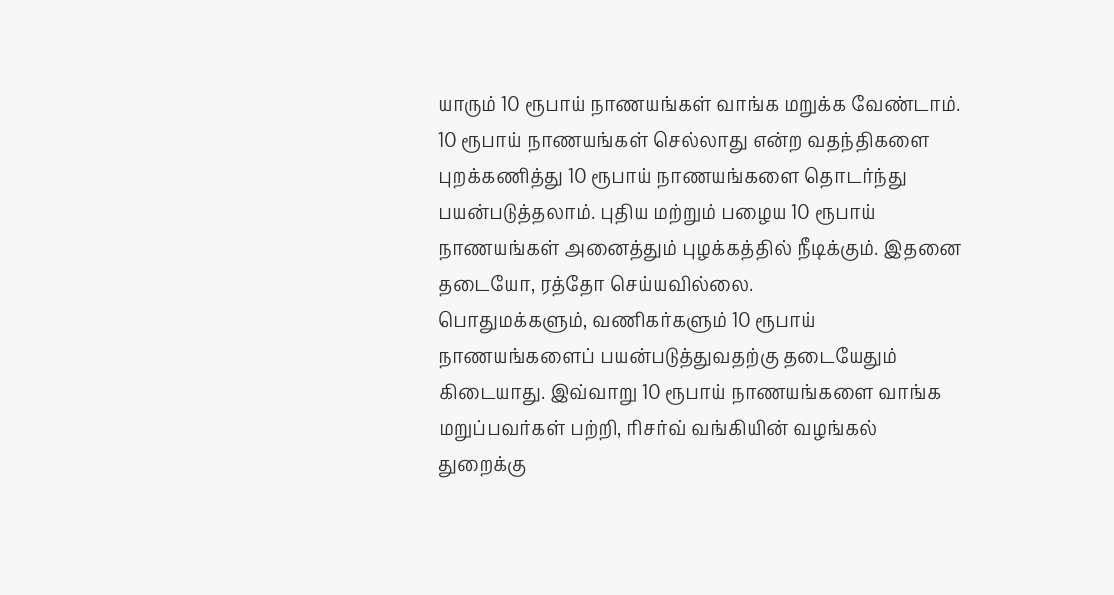யாரும் 10 ரூபாய் நாணயங்கள் வாங்க மறுக்க வேண்டாம்.
10 ரூபாய் நாணயங்கள் செல்லாது என்ற வதந்திகளை புறக்கணித்து 10 ரூபாய் நாணயங்களை தொடர்ந்து பயன்படுத்தலாம். புதிய மற்றும் பழைய 10 ரூபாய் நாணயங்கள் அனைத்தும் புழக்கத்தில் நீடிக்கும். இதனை தடையோ, ரத்தோ செய்யவில்லை.
பொதுமக்களும், வணிகர்களும் 10 ரூபாய் நாணயங்களைப் பயன்படுத்துவதற்கு தடையேதும் கிடையாது. இவ்வாறு 10 ரூபாய் நாணயங்களை வாங்க மறுப்பவர்கள் பற்றி, ரிசர்வ் வங்கியின் வழங்கல் துறைக்கு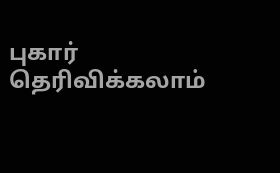புகார் தெரிவிக்கலாம்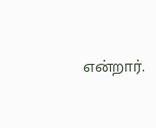என்றார்.